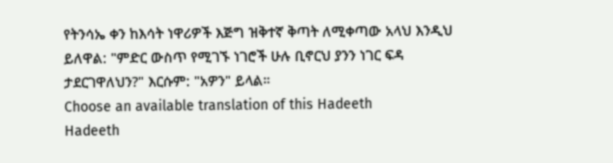የትንሳኤ ቀን ከእሳት ነዋሪዎች እጅግ ዝቅተኛ ቅጣት ለሚቀጣው አላህ እንዲህ ይለዋል: "ምድር ውስጥ የሚገኙ ነገሮች ሁሉ ቢኖርህ ያንን ነገር ፍዳ ታደርገዋለህን?" እርሱም: "አዎን" ይላል።
Choose an available translation of this Hadeeth
Hadeeth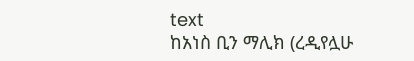text
ከአነስ ቢን ማሊክ (ረዲየሏሁ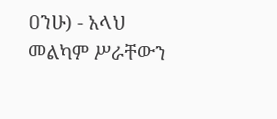ዐንሁ) - አላህ መልካም ሥራቸውን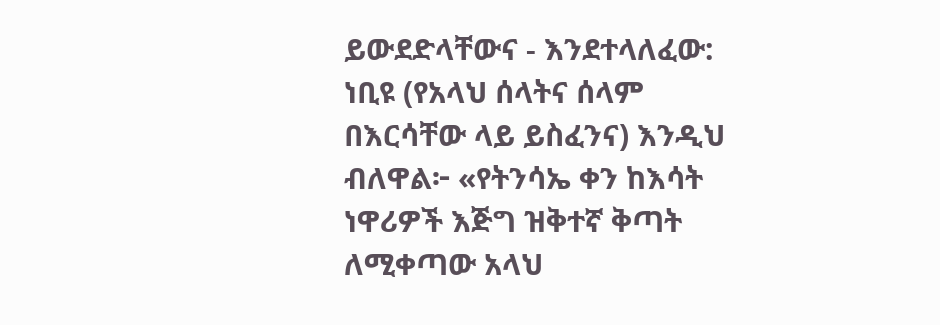ይውደድላቸውና - እንደተላለፈው: ነቢዩ (የአላህ ሰላትና ሰላም በእርሳቸው ላይ ይስፈንና) እንዲህ ብለዋል፦ «የትንሳኤ ቀን ከእሳት ነዋሪዎች እጅግ ዝቅተኛ ቅጣት ለሚቀጣው አላህ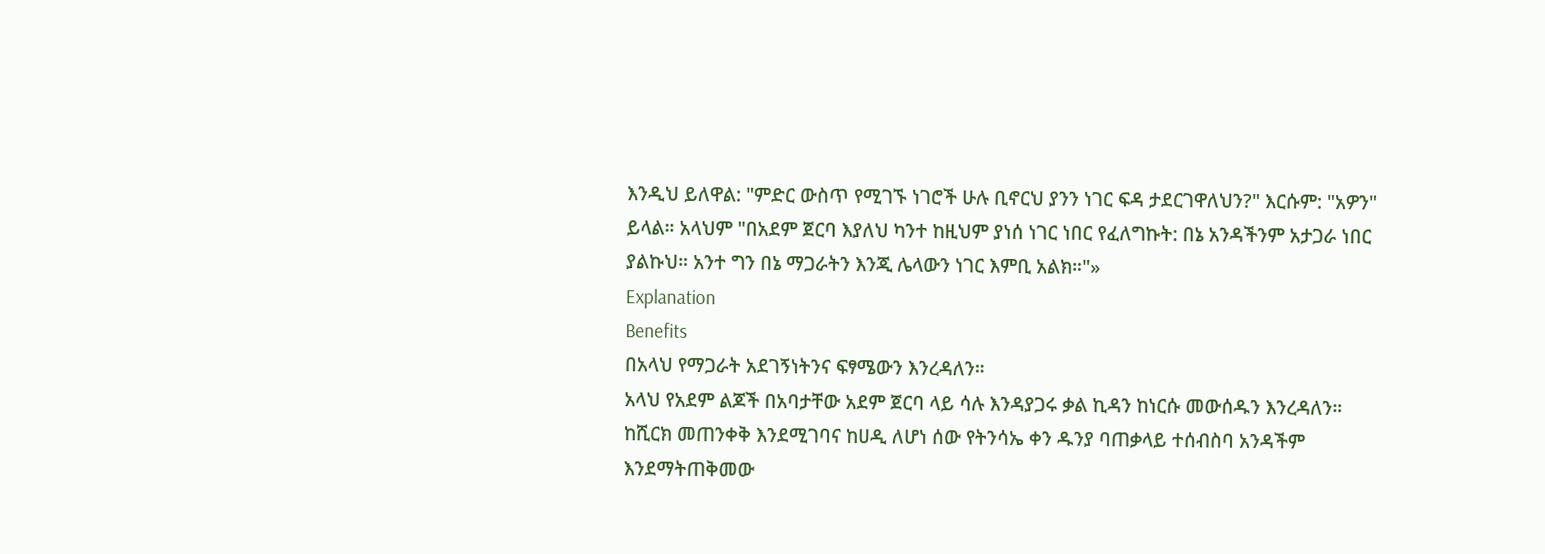እንዲህ ይለዋል: "ምድር ውስጥ የሚገኙ ነገሮች ሁሉ ቢኖርህ ያንን ነገር ፍዳ ታደርገዋለህን?" እርሱም: "አዎን" ይላል። አላህም "በአደም ጀርባ እያለህ ካንተ ከዚህም ያነሰ ነገር ነበር የፈለግኩት: በኔ አንዳችንም አታጋራ ነበር ያልኩህ። አንተ ግን በኔ ማጋራትን እንጂ ሌላውን ነገር እምቢ አልክ።"»
Explanation
Benefits
በአላህ የማጋራት አደገኝነትንና ፍፃሜውን እንረዳለን።
አላህ የአደም ልጆች በአባታቸው አደም ጀርባ ላይ ሳሉ እንዳያጋሩ ቃል ኪዳን ከነርሱ መውሰዱን እንረዳለን።
ከሺርክ መጠንቀቅ እንደሚገባና ከሀዲ ለሆነ ሰው የትንሳኤ ቀን ዱንያ ባጠቃላይ ተሰብስባ አንዳችም እንደማትጠቅመው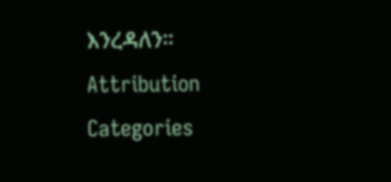እንረዳለን።
Attribution
Categories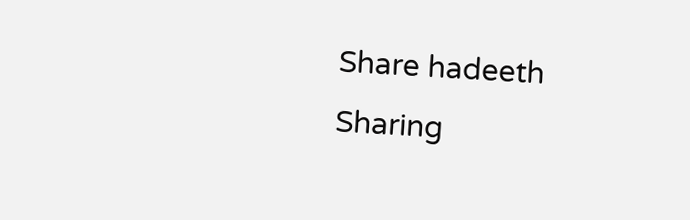Share hadeeth
Sharing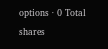options · 0 Total shares